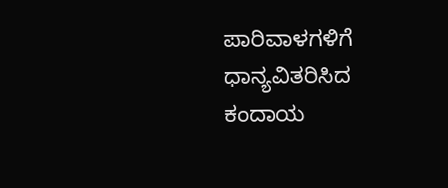ಪಾರಿವಾಳಗಳಿಗೆ ಧಾನ್ಯವಿತರಿಸಿದ ಕಂದಾಯ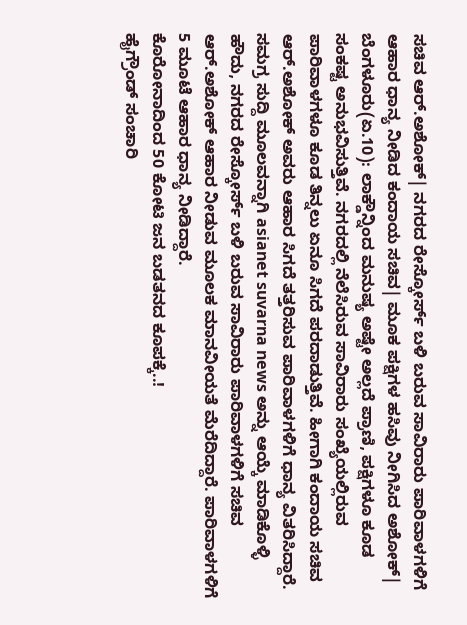ಸಚಿವ ಆರ್.ಅಶೋಕ್| ನಗರದ ರೇಸ್ಕೋರ್ಸ್ ಬಳಿ ಬರುವ ಸಾವಿರಾರು ಪಾರಿವಾಳಗಳಿಗೆ ಆಹಾರ ಧಾನ್ಯ ನೀಡಿದ ಕಂದಾಯ ಸಚಿವ| ಮೂಕ ಪಕ್ಷಿಗಳ ಹಸಿವು ನೀಗಿಸಿದ ಅಶೋಕ್|
ಬೆಂಗಳೂರು(ಏ.10): ಲಾಕ್ಡೌನ್ನಿಂದ ಮನುಷ್ಯ ಅಷ್ಟೇ ಅಲ್ಲದೆ ಪ್ರಾಣಿ, ಪಕ್ಷಿಗಳೂ ಕೂಡ ಸಂಕಷ್ಟ ಅನುಭವಿಸುತ್ತಿವೆ. ನಗರದಲ್ಲಿ ನೆಲೆಸಿರುವ ಸಾವಿರಾರು ಸಂಖ್ಯೆಯಲ್ಲಿರುವ ಪಾರಿವಾಳಗಳೂ ಕೂಡ ತಿನ್ನಲು ಏನೂ ಸಿಗದೆ ಪರದಾಡುತ್ತಿವೆ. ಹೀಗಾಗಿ ಕಂದಾಯ ಸಚಿವ ಆರ್.ಅಶೋಕ್ ಅವರು ಆಹಾರ ಸಿಗದೆ ತತ್ತರಿಸುವ ಪಾರಿವಾಳಗಳಿಗೆ ಧಾನ್ಯ ವಿತರಿಸಿದ್ದಾರೆ.
ಸಮಗ್ರ ಸುದ್ದಿ ಮೂಲವನ್ನಾಗಿ asianet suvarna news ಅನ್ನು ಆಯ್ಕೆ ಮಾಡಿಕೊಳ್ಳಿ
ಹೌದು, ನಗರದ ರೇಸ್ಕೋರ್ಸ್ ಬಳಿ ಬರುವ ಸಾವಿರಾರು ಪಾರಿವಾಳಗಳಿಗೆ ಸಚಿವ ಆರ್.ಅಶೋಕ್ ಆಹಾರ ನೀಡುವ ಮೂಲಕ ಮಾನವೀಯತೆ ಮೆರೆದಿದ್ದಾರೆ. ಪಾರಿವಾಳಗಳಿಗೆ 5 ಮೂಟೆ ಆಹಾರ ಧಾನ್ಯ ನೀಡಿದ್ದಾರೆ.
ಕೊರೋನಾದಿಂದ 50 ಕೋಟಿ ಜನ ಬಡತನದ ಕೂಪಕ್ಕೆ..!
ಹೈಗ್ರೌಂಡ್ ಸಂಚಾರಿ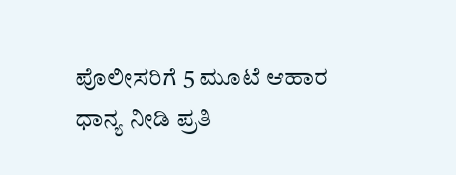ಪೊಲೀಸರಿಗೆ 5 ಮೂಟೆ ಆಹಾರ ಧಾನ್ಯ ನೀಡಿ ಪ್ರತಿ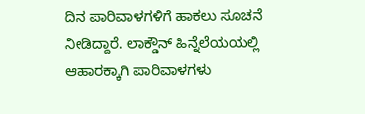ದಿನ ಪಾರಿವಾಳಗಳಿಗೆ ಹಾಕಲು ಸೂಚನೆ ನೀಡಿದ್ದಾರೆ. ಲಾಕ್ಡೌನ್ ಹಿನ್ನೆಲೆಯಯಲ್ಲಿ ಆಹಾರಕ್ಕಾಗಿ ಪಾರಿವಾಳಗಳು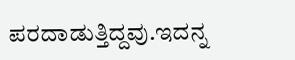ಪರದಾಡುತ್ತಿದ್ದವು.ಇದನ್ನ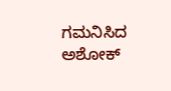ಗಮನಿಸಿದ ಅಶೋಕ್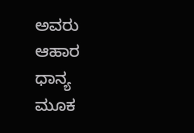ಅವರು ಆಹಾರ ಧಾನ್ಯ ಮೂಕ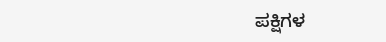ಪಕ್ಷಿಗಳ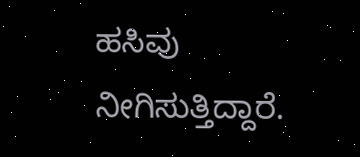ಹಸಿವು ನೀಗಿಸುತ್ತಿದ್ದಾರೆ.